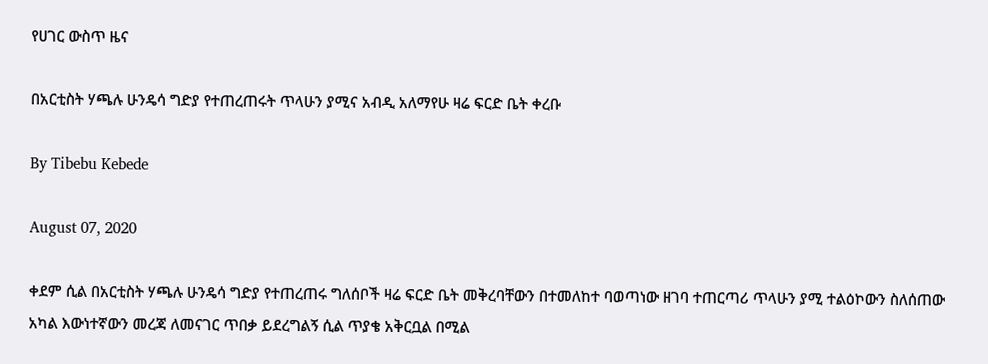የሀገር ውስጥ ዜና

በአርቲስት ሃጫሉ ሁንዴሳ ግድያ የተጠረጠሩት ጥላሁን ያሚና አብዲ አለማየሁ ዛሬ ፍርድ ቤት ቀረቡ

By Tibebu Kebede

August 07, 2020

ቀደም ሲል በአርቲስት ሃጫሉ ሁንዴሳ ግድያ የተጠረጠሩ ግለሰቦች ዛሬ ፍርድ ቤት መቅረባቸውን በተመለከተ ባወጣነው ዘገባ ተጠርጣሪ ጥላሁን ያሚ ተልዕኮውን ስለሰጠው አካል እውነተኛውን መረጃ ለመናገር ጥበቃ ይደረግልኝ ሲል ጥያቄ አቅርቧል በሚል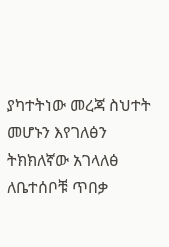ያካተትነው መረጃ ስህተት መሆኑን እየገለፅን ትክክለኛው አገላለፅ ለቤተሰቦቹ ጥበቃ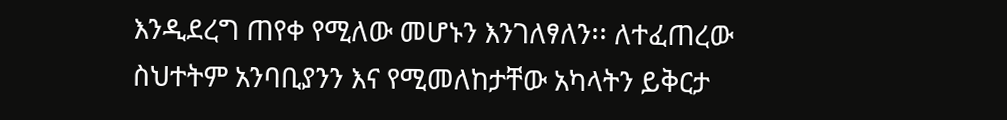እንዲደረግ ጠየቀ የሚለው መሆኑን እንገለፃለን፡፡ ለተፈጠረው ስህተትም አንባቢያንን እና የሚመለከታቸው አካላትን ይቅርታ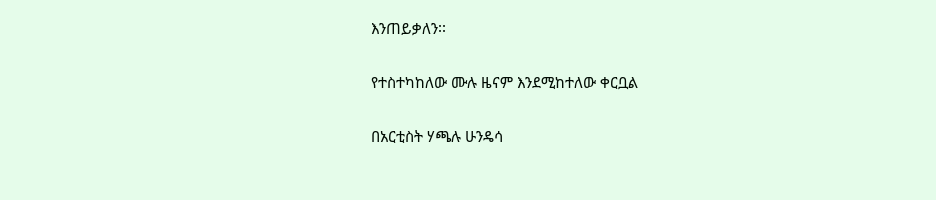እንጠይቃለን፡፡

የተስተካከለው ሙሉ ዜናም እንደሚከተለው ቀርቧል

በአርቲስት ሃጫሉ ሁንዴሳ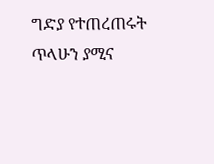ግድያ የተጠረጠሩት ጥላሁን ያሚና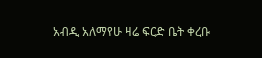አብዲ አለማየሁ ዛሬ ፍርድ ቤት ቀረቡ